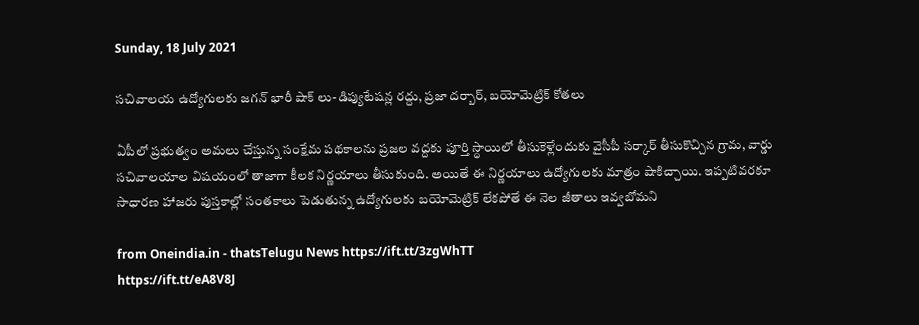Sunday, 18 July 2021

సచివాలయ ఉద్యోగులకు జగన్ భారీ షాక్ లు-డిప్యుటేషన్ల రద్దు, ప్రజా దర్బార్, బయోమెట్రిక్ కోతలు

ఏపీలో ప్రభుత్వం అమలు చేస్తున్న సంక్షేమ పథకాలను ప్రజల వద్దకు పూర్తి స్ధాయిలో తీసుకెళ్లేందుకు వైసీపీ సర్కార్ తీసుకొచ్చిన గ్రామ, వార్డు సచివాలయాల విషయంలో తాజాగా కీలక నిర్ణయాలు తీసుకుంది. అయితే ఈ నిర్ణయాలు ఉద్యోగులకు మాత్రం షాకిచ్చాయి. ఇప్పటివరకూ సాధారణ హాజరు పుస్తకాల్లో సంతకాలు పెడుతున్న ఉద్యోగులకు బయోమెట్రిక్ లేకపోతే ఈ నెల జీతాలు ఇవ్వబోమని

from Oneindia.in - thatsTelugu News https://ift.tt/3zgWhTT
https://ift.tt/eA8V8J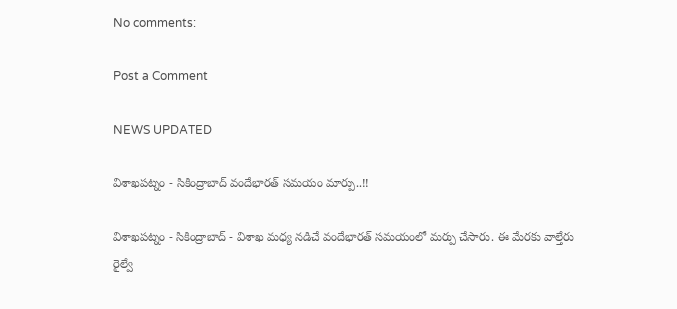No comments:

Post a Comment

NEWS UPDATED

విశాఖపట్నం - సికింద్రాబాద్ వందేభారత్ సమయం మార్పు..!!

విశాఖపట్నం - సికింద్రాబాద్ - విశాఖ మధ్య నడిచే వందేభారత్ సమయంలో మర్పు చేసారు. ఈ మేరకు వాల్తేరు రైల్వే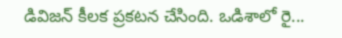డివిజన్ కీలక ప్రకటన చేసింది. ఒడిశాలో రై...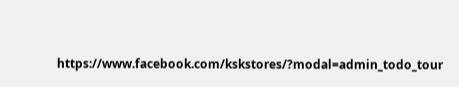https://www.facebook.com/kskstores/?modal=admin_todo_tour